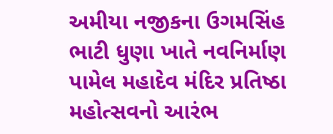અમીયા નજીકના ઉગમસિંહ ભાટી ધુણા ખાતે નવનિર્માણ પામેલ મહાદેવ મંદિર પ્રતિષ્ઠા મહોત્સવનો આરંભ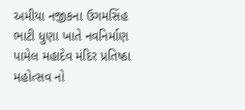અમીયા નજીકના ઉગમસિંહ ભાટી ધુણા ખાતે નવનિર્માણ પામેલ મહાદેવ મંદિર પ્રતિષ્ઠા મહોત્સવ નો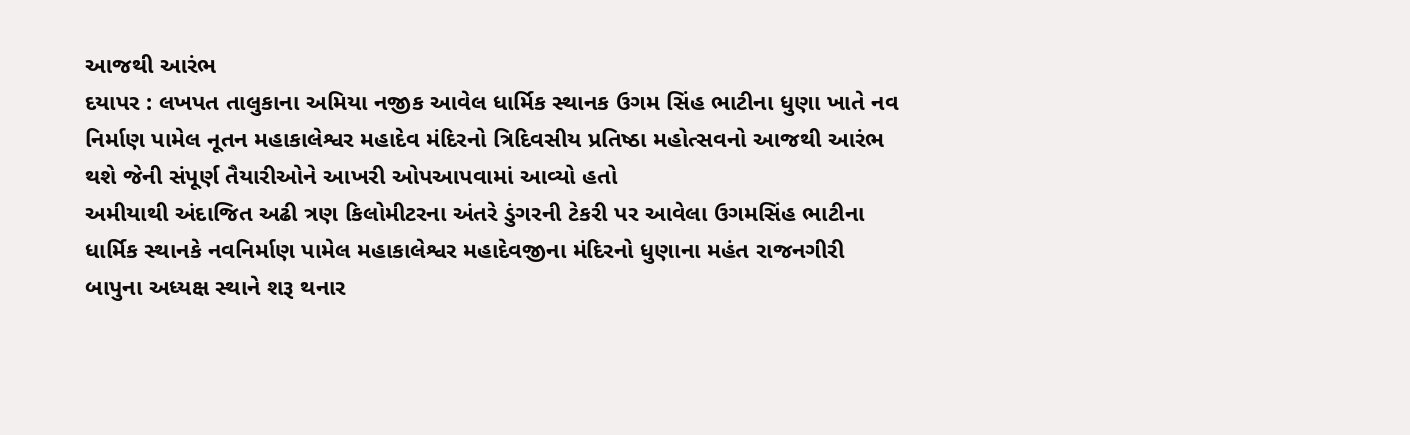આજથી આરંભ
દયાપર : લખપત તાલુકાના અમિયા નજીક આવેલ ધાર્મિક સ્થાનક ઉગમ સિંહ ભાટીના ધુણા ખાતે નવ નિર્માણ પામેલ નૂતન મહાકાલેશ્વર મહાદેવ મંદિરનો ત્રિદિવસીય પ્રતિષ્ઠા મહોત્સવનો આજથી આરંભ થશે જેની સંપૂર્ણ તૈયારીઓને આખરી ઓપઆપવામાં આવ્યો હતો
અમીયાથી અંદાજિત અઢી ત્રણ કિલોમીટરના અંતરે ડુંગરની ટેકરી પર આવેલા ઉગમસિંહ ભાટીના ધાર્મિક સ્થાનકે નવનિર્માણ પામેલ મહાકાલેશ્વર મહાદેવજીના મંદિરનો ધુણાના મહંત રાજનગીરી બાપુના અધ્યક્ષ સ્થાને શરૂ થનાર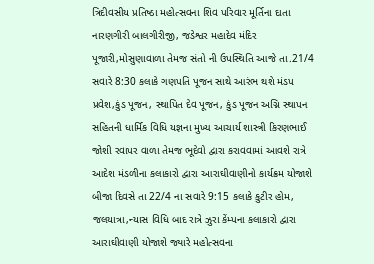ત્રિદીવસીય પ્રતિષ્ઠા મહોત્સવના શિવ પરિવાર મૂર્તિના દાતા નારણગીરી બાલગીરીજી, જડેશ્વર મહાદેવ મંદિર પૂજારી,મોસુણાવાળા તેમજ સંતો ની ઉપસ્થિતિ આજે તા.21/4 સવારે 8:30 કલાકે ગણપતિ પૂજન સાથે આરંભ થશે મંડપ પ્રવેશ,કુંડ પૂજન, સ્થાપિત દેવ પૂજન, કુંડ પૂજન અગ્નિ સ્થાપન સહિતની ધાર્મિક વિધિ યજ્ઞના મુખ્ય આચાર્ય શાસ્ત્રી કિરણભાઈ જોશી રવાપર વાળા તેમજ ભૂદેવો દ્વારા કરાવવામાં આવશે રાત્રે આદેશ મંડળીના કલાકારો દ્વારા આરાઘીવાણીનો કાર્યક્રમ યોજાશે બીજા દિવસે તા 22/4 ના સવારે 9:15 કલાકે કુટીર હોમ, જલયાત્રા,ન્યાસ વિધિ બાદ રાત્રે ઝુરા કેંમ્પના કલાકારો દ્વારા આરાઘીવાણી યોજાશે જ્યારે મહોત્સવના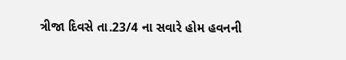ત્રીજા દિવસે તા.23/4 ના સવારે હોમ હવનની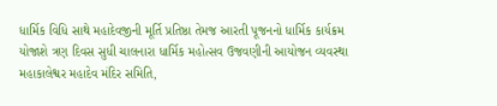ધાર્મિક વિધિ સાથે મહાદેવજીની મૂર્તિ પ્રતિષ્ઠા તેમજ આરતી પૂજનનો ધાર્મિક કાર્યક્રમ યોજાશે ત્રણ દિવસ સુધી ચાલનારા ધાર્મિક મહોત્સવ ઉજવણીની આયોજન વ્યવસ્થા મહાકાલેશ્વર મહાદેવ મંદિર સમિતિ,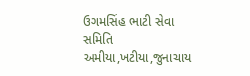ઉગમસિંહ ભાટી સેવા સમિતિ અમીયા,ખટીયા,જુનાચાય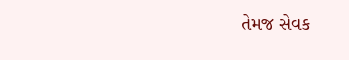તેમજ સેવક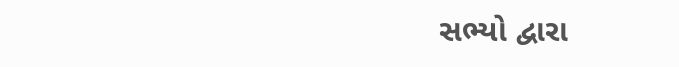સભ્યો દ્વારા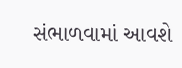સંભાળવામાં આવશે